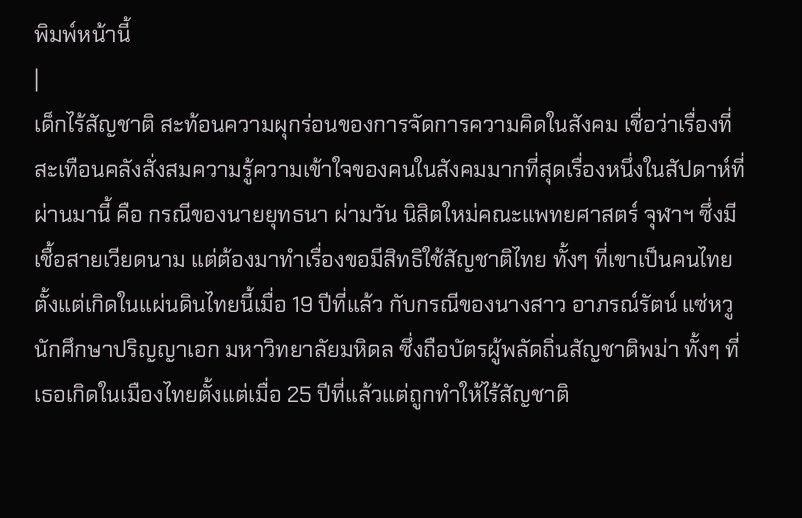พิมพ์หน้านี้
|
เด็กไร้สัญชาติ สะท้อนความผุกร่อนของการจัดการความคิดในสังคม เชื่อว่าเรื่องที่สะเทือนคลังสั่งสมความรู้ความเข้าใจของคนในสังคมมากที่สุดเรื่องหนึ่งในสัปดาห์ที่ผ่านมานี้ คือ กรณีของนายยุทธนา ผ่ามวัน นิสิตใหม่คณะแพทยศาสตร์ จุฬาฯ ซึ่งมีเชื้อสายเวียดนาม แต่ต้องมาทำเรื่องขอมีสิทธิใช้สัญชาติไทย ทั้งๆ ที่เขาเป็นคนไทยตั้งแต่เกิดในแผ่นดินไทยนี้เมื่อ 19 ปีที่แล้ว กับกรณีของนางสาว อาภรณ์รัตน์ แซ่หวู นักศึกษาปริญญาเอก มหาวิทยาลัยมหิดล ซึ่งถือบัตรผู้พลัดถิ่นสัญชาติพม่า ทั้งๆ ที่เธอเกิดในเมืองไทยตั้งแต่เมื่อ 25 ปีที่แล้วแต่ถูกทำให้ไร้สัญชาติ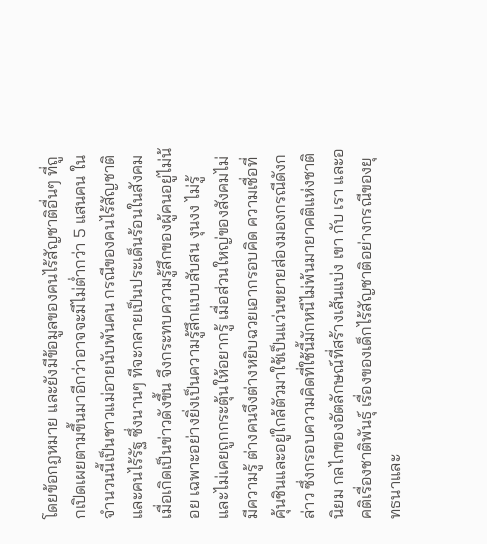โดยข้อกฎหมาย และยังมีข้อมูลของคนไร้สัญชาติอื่นๆ ที่ถูกเปิดเผยตามขึ้นมาอีกว่าอาจจะมีไม่ต่ำกว่า 5 แสนคน ในจำนวนนี้เป็นชาวแม่อายนับพันคน กรณีของคนไร้สัญชาติและคนไร้รัฐ ซึ่งนานๆ ทีจะกลายเป็นประเด็นร้อนในสังคม เมื่อเกิดเป็นข่าวดังขึ้น จึงกระทบความรู้สึกของผู้คนอยู่ไม่น้อย เฉพาะอย่างยิ่งเป็นความรู้สึกแบบสับสน งุนงง ไม่รู้ และไม่เคยถูกกระตุ้นให้อยากรู้ เมื่อส่วนใหญ่ของสังคมไม่มีความรู้ ต่างคนจึงต่างหยิบฉวยเอากรอบคิด ความเชื่อที่คุ้นชินและอยู่ใกล้ตัวมาใช้เป็นแว่นขยายส่องมองกรณีดังกล่าว ซึ่งกรอบความคิดที่ใช้นี้มักหนีไม่พ้นมายาคติแห่งชาตินิยม กลไกของอัตลักษณ์ที่สร้างเส้นแบ่ง เขา กับ เรา และอคติเรื่องชาติพันธุ์ เรื่องของเด็กไร้สัญชาติอย่างกรณีของยุทธนาและ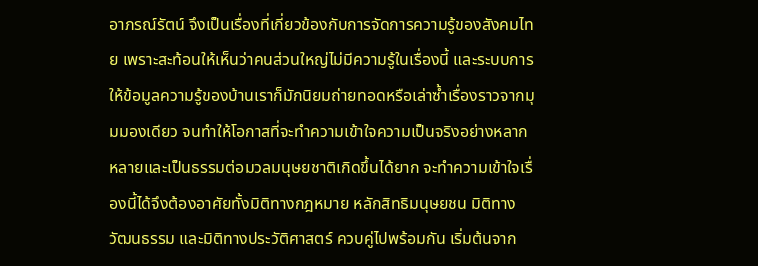อาภรณ์รัตน์ จึงเป็นเรื่องที่เกี่ยวข้องกับการจัดการความรู้ของสังคมไทย เพราะสะท้อนให้เห็นว่าคนส่วนใหญ่ไม่มีความรู้ในเรื่องนี้ และระบบการให้ข้อมูลความรู้ของบ้านเราก็มักนิยมถ่ายทอดหรือเล่าซ้ำเรื่องราวจากมุมมองเดียว จนทำให้โอกาสที่จะทำความเข้าใจความเป็นจริงอย่างหลากหลายและเป็นธรรมต่อมวลมนุษยชาติเกิดขึ้นได้ยาก จะทำความเข้าใจเรื่องนี้ได้จึงต้องอาศัยทั้งมิติทางกฎหมาย หลักสิทธิมนุษยชน มิติทางวัฒนธรรม และมิติทางประวัติศาสตร์ ควบคู่ไปพร้อมกัน เริ่มต้นจาก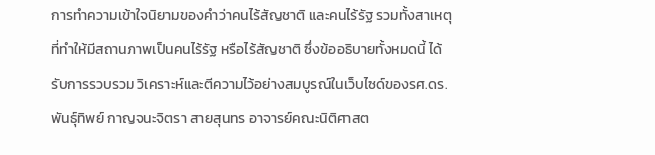การทำความเข้าใจนิยามของคำว่าคนไร้สัญชาติ และคนไร้รัฐ รวมทั้งสาเหตุที่ทำให้มีสถานภาพเป็นคนไร้รัฐ หรือไร้สัญชาติ ซึ่งข้ออธิบายทั้งหมดนี้ ได้รับการรวบรวม วิเคราะห์และตีความไว้อย่างสมบูรณ์ในเว็บไซด์ของรศ.ดร.พันธุ์ทิพย์ กาญจนะจิตรา สายสุนทร อาจารย์คณะนิติศาสต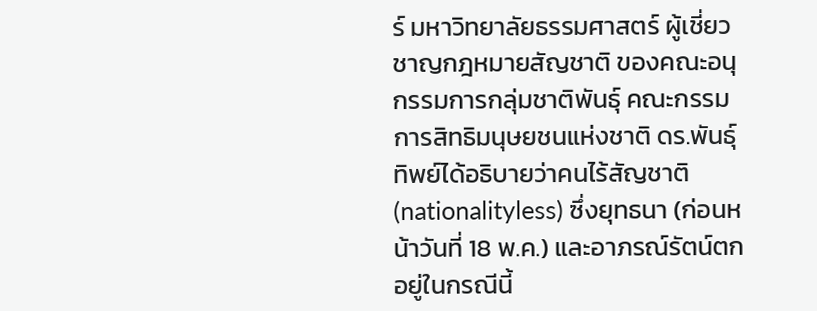ร์ มหาวิทยาลัยธรรมศาสตร์ ผู้เชี่ยวชาญกฎหมายสัญชาติ ของคณะอนุกรรมการกลุ่มชาติพันธุ์ คณะกรรมการสิทธิมนุษยชนแห่งชาติ ดร.พันธุ์ทิพย์ได้อธิบายว่าคนไร้สัญชาติ (nationalityless) ซึ่งยุทธนา (ก่อนหน้าวันที่ 18 พ.ค.) และอาภรณ์รัตน์ตกอยู่ในกรณีนี้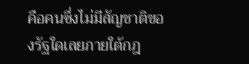คือคนซึ่งไม่มีสัญชาติของรัฐใดเลยภายใต้กฎ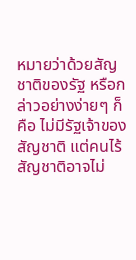หมายว่าด้วยสัญชาติของรัฐ หรือกล่าวอย่างง่ายๆ ก็คือ ไม่มีรัฐเจ้าของสัญชาติ แต่คนไร้สัญชาติอาจไม่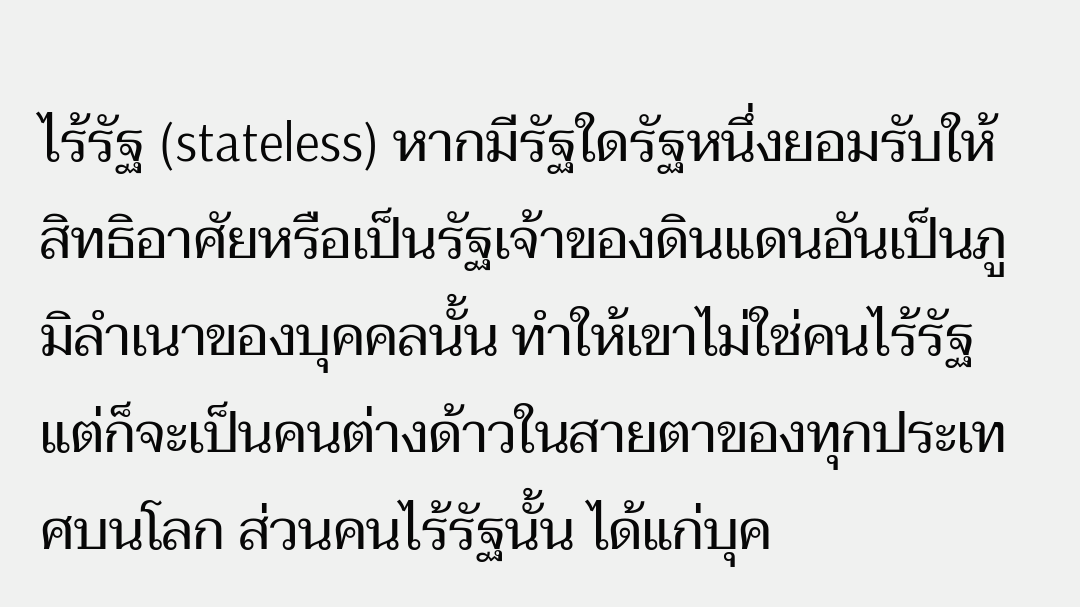ไร้รัฐ (stateless) หากมีรัฐใดรัฐหนึ่งยอมรับให้สิทธิอาศัยหรือเป็นรัฐเจ้าของดินแดนอันเป็นภูมิลำเนาของบุคคลนั้น ทำให้เขาไม่ใช่คนไร้รัฐ แต่ก็จะเป็นคนต่างด้าวในสายตาของทุกประเทศบนโลก ส่วนคนไร้รัฐนั้น ได้แก่บุค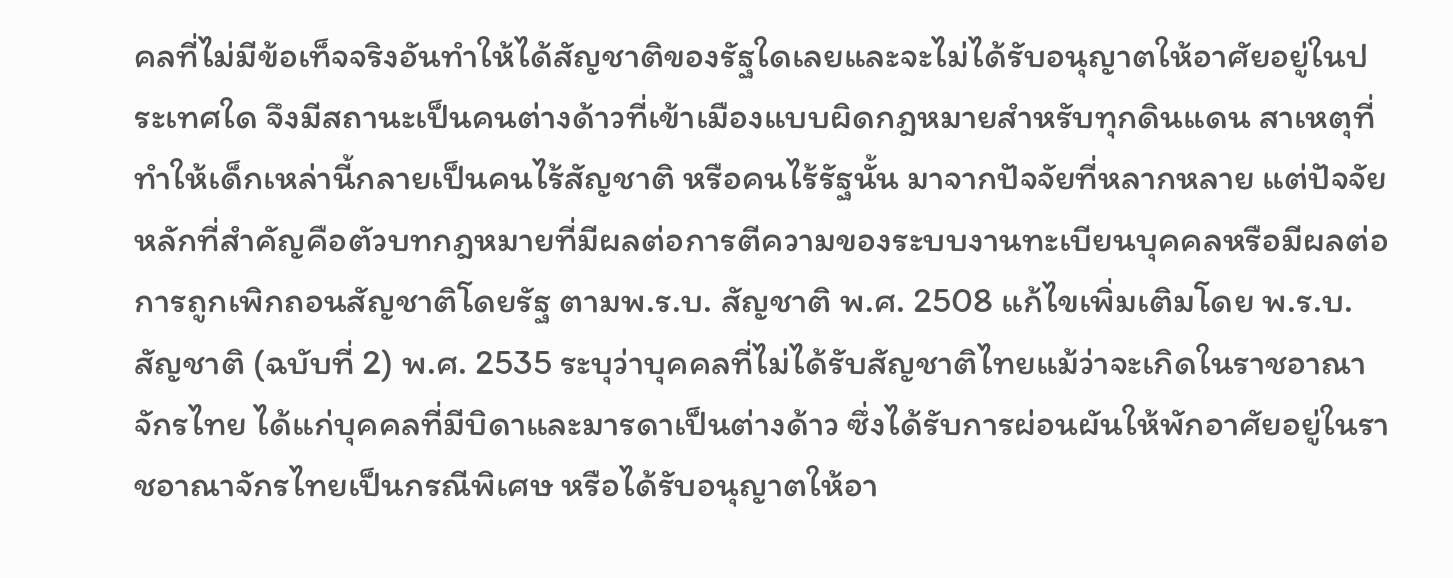คลที่ไม่มีข้อเท็จจริงอันทำให้ได้สัญชาติของรัฐใดเลยและจะไม่ได้รับอนุญาตให้อาศัยอยู่ในประเทศใด จึงมีสถานะเป็นคนต่างด้าวที่เข้าเมืองแบบผิดกฎหมายสำหรับทุกดินแดน สาเหตุที่ทำให้เด็กเหล่านี้กลายเป็นคนไร้สัญชาติ หรือคนไร้รัฐนั้น มาจากปัจจัยที่หลากหลาย แต่ปัจจัยหลักที่สำคัญคือตัวบทกฎหมายที่มีผลต่อการตีความของระบบงานทะเบียนบุคคลหรือมีผลต่อการถูกเพิกถอนสัญชาติโดยรัฐ ตามพ.ร.บ. สัญชาติ พ.ศ. 2508 แก้ไขเพิ่มเติมโดย พ.ร.บ.สัญชาติ (ฉบับที่ 2) พ.ศ. 2535 ระบุว่าบุคคลที่ไม่ได้รับสัญชาติไทยแม้ว่าจะเกิดในราชอาณาจักรไทย ได้แก่บุคคลที่มีบิดาและมารดาเป็นต่างด้าว ซึ่งได้รับการผ่อนผันให้พักอาศัยอยู่ในราชอาณาจักรไทยเป็นกรณีพิเศษ หรือได้รับอนุญาตให้อา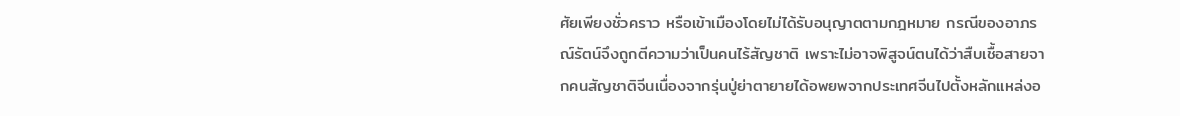ศัยเพียงชั่วคราว หรือเข้าเมืองโดยไม่ได้รับอนุญาตตามกฎหมาย กรณีของอาภรณ์รัตน์จึงถูกตีความว่าเป็นคนไร้สัญชาติ เพราะไม่อาจพิสูจน์ตนได้ว่าสืบเชื้อสายจากคนสัญชาติจีนเนื่องจากรุ่นปู่ย่าตายายได้อพยพจากประเทศจีนไปตั้งหลักแหล่งอ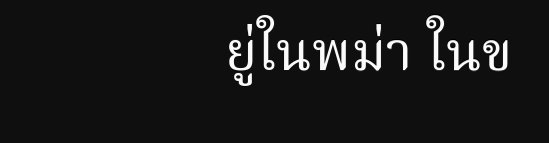ยู่ในพม่า ในข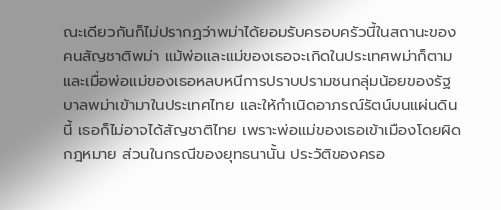ณะเดียวกันก็ไม่ปรากฏว่าพม่าได้ยอมรับครอบครัวนี้ในสถานะของคนสัญชาติพม่า แม้พ่อและแม่ของเธอจะเกิดในประเทศพม่าก็ตาม และเมื่อพ่อแม่ของเธอหลบหนีการปราบปรามชนกลุ่มน้อยของรัฐบาลพม่าเข้ามาในประเทศไทย และให้กำเนิดอาภรณ์รัตน์บนแผ่นดินนี้ เธอก็ไม่อาจได้สัญชาติไทย เพราะพ่อแม่ของเธอเข้าเมืองโดยผิดกฎหมาย ส่วนในกรณีของยุทธนานั้น ประวัติของครอ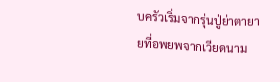บครัวเริ่มจากรุ่นปู่ย่าตายายที่อพยพจากเวียดนาม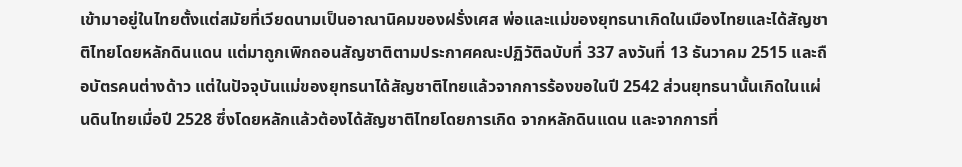เข้ามาอยู่ในไทยตั้งแต่สมัยที่เวียดนามเป็นอาณานิคมของฝรั่งเศส พ่อและแม่ของยุทธนาเกิดในเมืองไทยและได้สัญชาติไทยโดยหลักดินแดน แต่มาถูกเพิกถอนสัญชาติตามประกาศคณะปฏิวัติฉบับที่ 337 ลงวันที่ 13 ธันวาคม 2515 และถือบัตรคนต่างด้าว แต่ในปัจจุบันแม่ของยุทธนาได้สัญชาติไทยแล้วจากการร้องขอในปี 2542 ส่วนยุทธนานั้นเกิดในแผ่นดินไทยเมื่อปี 2528 ซึ่งโดยหลักแล้วต้องได้สัญชาติไทยโดยการเกิด จากหลักดินแดน และจากการที่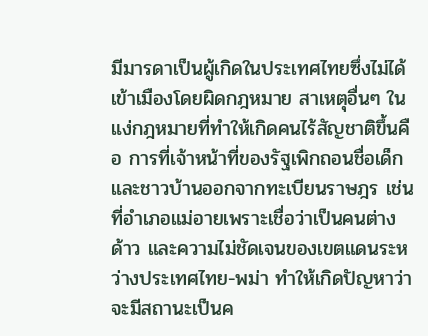มีมารดาเป็นผู้เกิดในประเทศไทยซึ่งไม่ได้เข้าเมืองโดยผิดกฎหมาย สาเหตุอื่นๆ ในแง่กฎหมายที่ทำให้เกิดคนไร้สัญชาติขึ้นคือ การที่เจ้าหน้าที่ของรัฐเพิกถอนชื่อเด็กและชาวบ้านออกจากทะเบียนราษฎร เช่นที่อำเภอแม่อายเพราะเชื่อว่าเป็นคนต่างด้าว และความไม่ชัดเจนของเขตแดนระหว่างประเทศไทย-พม่า ทำให้เกิดปัญหาว่าจะมีสถานะเป็นค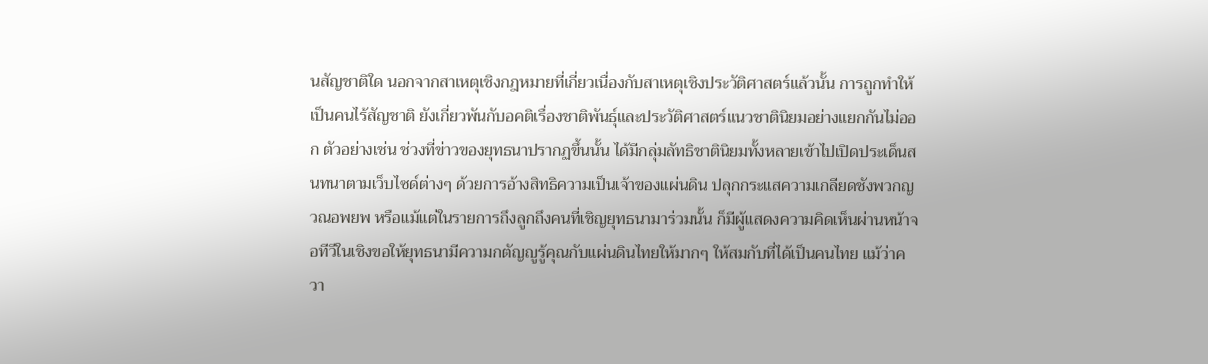นสัญชาติใด นอกจากสาเหตุเชิงกฎหมายที่เกี่ยวเนื่องกับสาเหตุเชิงประวัติศาสตร์แล้วนั้น การถูกทำให้เป็นคนไร้สัญชาติ ยังเกี่ยวพันกับอคติเรื่องชาติพันธุ์และประวัติศาสตร์แนวชาตินิยมอย่างแยกกันไม่ออก ตัวอย่างเช่น ช่วงที่ข่าวของยุทธนาปรากฏขึ้นนั้น ได้มีกลุ่มลัทธิชาตินิยมทั้งหลายเข้าไปเปิดประเด็นสนทนาตามเว็บไซด์ต่างๆ ด้วยการอ้างสิทธิความเป็นเจ้าของแผ่นดิน ปลุกกระแสความเกลียดชังพวกญวณอพยพ หรือแม้แต่ในรายการถึงลูกถึงคนที่เชิญยุทธนามาร่วมนั้น ก็มีผู้แสดงความคิดเห็นผ่านหน้าจอทีวีในเชิงขอให้ยุทธนามีความกตัญญูรู้คุณกับแผ่นดินไทยให้มากๆ ให้สมกับที่ได้เป็นคนไทย แม้ว่าควา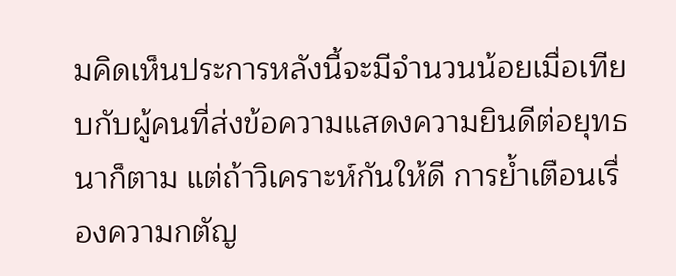มคิดเห็นประการหลังนี้จะมีจำนวนน้อยเมื่อเทียบกับผู้คนที่ส่งข้อความแสดงความยินดีต่อยุทธนาก็ตาม แต่ถ้าวิเคราะห์กันให้ดี การย้ำเตือนเรื่องความกตัญ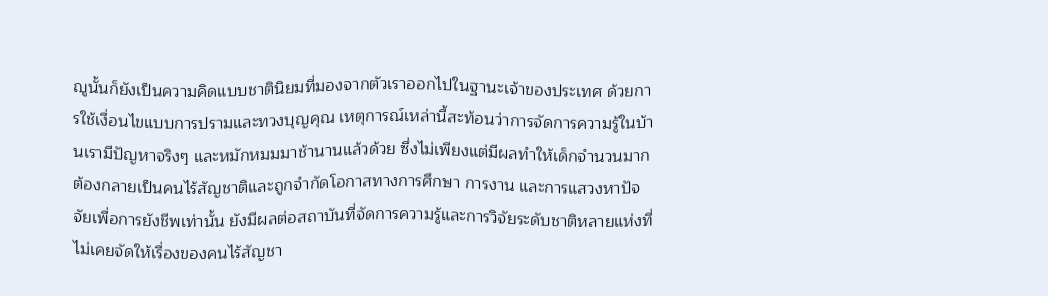ญูนั้นก็ยังเป็นความคิดแบบชาตินิยมที่มองจากตัวเราออกไปในฐานะเจ้าของประเทศ ด้วยการใช้เงื่อนไขแบบการปรามและทวงบุญคุณ เหตุการณ์เหล่านี้สะท้อนว่าการจัดการความรู้ในบ้านเรามีปัญหาจริงๆ และหมักหมมมาช้านานแล้วด้วย ซึ่งไม่เพียงแต่มีผลทำให้เด็กจำนวนมากต้องกลายเป็นคนไร้สัญชาติและถูกจำกัดโอกาสทางการศึกษา การงาน และการแสวงหาปัจจัยเพื่อการยังชีพเท่านั้น ยังมีผลต่อสถาบันที่จัดการความรู้และการวิจัยระดับชาติหลายแห่งที่ไม่เคยจัดให้เรื่องของคนไร้สัญชา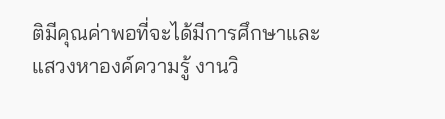ติมีคุณค่าพอที่จะได้มีการศึกษาและแสวงหาองค์ความรู้ งานวิ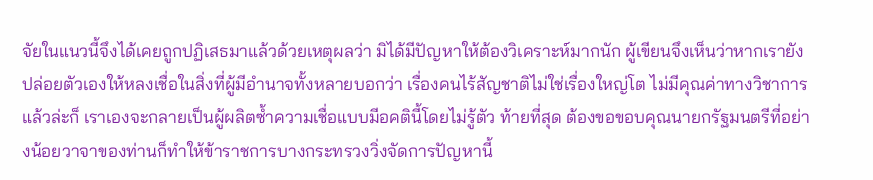จัยในแนวนี้จึงได้เคยถูกปฏิเสธมาแล้วด้วยเหตุผลว่า มิได้มีปัญหาให้ต้องวิเคราะห์มากนัก ผู้เขียนจึงเห็นว่าหากเรายังปล่อยตัวเองให้หลงเชื่อในสิ่งที่ผู้มีอำนาจทั้งหลายบอกว่า เรื่องคนไร้สัญชาติไม่ใช่เรื่องใหญ่โต ไม่มีคุณค่าทางวิชาการแล้วล่ะก็ เราเองจะกลายเป็นผู้ผลิตซ้ำความเชื่อแบบมีอคตินี้โดยไม่รู้ตัว ท้ายที่สุด ต้องขอขอบคุณนายกรัฐมนตรีที่อย่างน้อยวาจาของท่านก็ทำให้ข้าราชการบางกระทรวงวิ่งจัดการปัญหานี้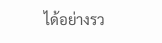ได้อย่างรว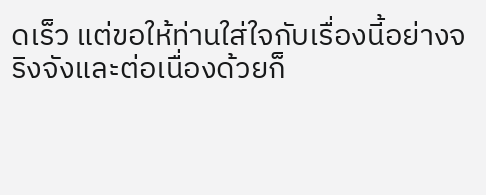ดเร็ว แต่ขอให้ท่านใส่ใจกับเรื่องนี้อย่างจริงจังและต่อเนื่องด้วยก็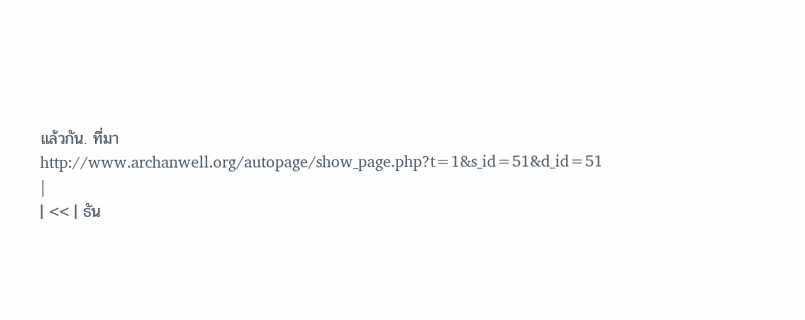แล้วกัน. ที่มาhttp://www.archanwell.org/autopage/show_page.php?t=1&s_id=51&d_id=51 |
| << | ธัน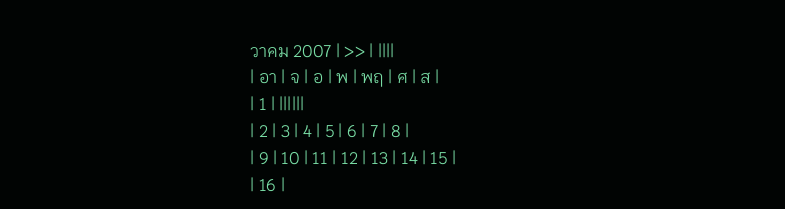วาคม 2007 | >> | ||||
| อา | จ | อ | พ | พฤ | ศ | ส |
| 1 | ||||||
| 2 | 3 | 4 | 5 | 6 | 7 | 8 |
| 9 | 10 | 11 | 12 | 13 | 14 | 15 |
| 16 |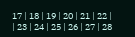17 | 18 | 19 | 20 | 21 | 22 |
| 23 | 24 | 25 | 26 | 27 | 28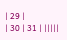| 29 |
| 30 | 31 | |||||